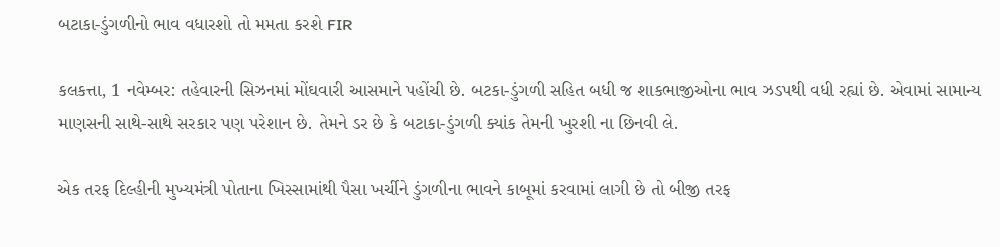બટાકા-ડુંગળીનો ભાવ વધારશો તો મમતા કરશે FIR

કલકત્તા, 1 નવેમ્બર: તહેવારની સિઝનમાં મોંઘવારી આસમાને પહોંચી છે. બટકા-ડુંગળી સહિત બધી જ શાકભાજીઓના ભાવ ઝડપથી વધી રહ્યાં છે. એવામાં સામાન્ય માણસની સાથે-સાથે સરકાર પણ પરેશાન છે. તેમને ડર છે કે બટાકા-ડુંગળી ક્યાંક તેમની ખુરશી ના છિનવી લે.

એક તરફ દિલ્હીની મુખ્યમંત્રી પોતાના ખિસ્સામાંથી પૈસા ખર્ચીને ડુંગળીના ભાવને કાબૂમાં કરવામાં લાગી છે તો બીજી તરફ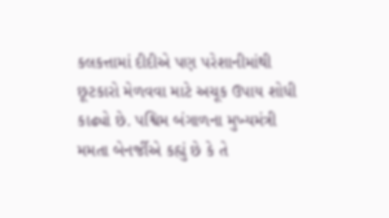કલકત્તામાં દીદીએ પણ પરેશાનીમાંથી છૂટકારો મેળવવા માટે અચૂક ઉપાય શોધી કાઢ્યો છે. પશ્વિમ બંગાળના મુખ્યમંત્રી મમતા બેનર્જીએ કહ્યું છે કે તે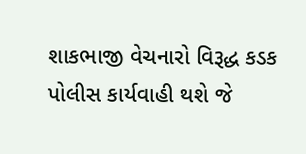શાકભાજી વેચનારો વિરૂદ્ધ કડક પોલીસ કાર્યવાહી થશે જે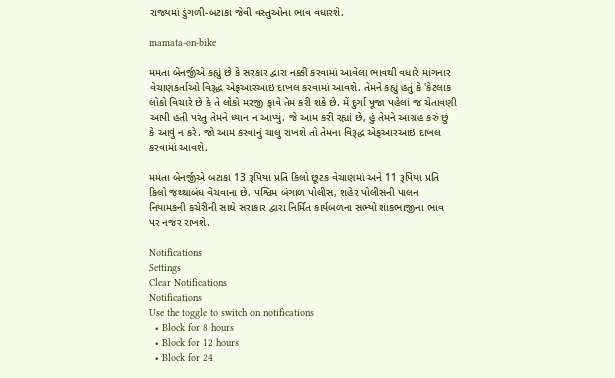રાજ્યમાં ડુંગળી-બટાકા જેવી વસ્તુઓના ભાવ વધારશે.

mamata-on-bike

મમતા બેનર્જીએ કહ્યું છે કે સરકાર દ્વારા નક્કી કરવામાં આવેલા ભાવથી વધારે માંગનાર વેચાણકર્તાઓ વિરૂદ્ધ એફઆરઆઇ દાખલ કરવામાં આવશે. તેમને કહ્યું હતું કે 'કેટલાક લોકો વિચારે છે કે તે લોકો મરજી ફાવે તેમ કરી શકે છે. મેં દુર્ગા પૂજા પહેલાં જ ચેતાવણી આપી હતી પરંતુ તેમને ધ્યાન ન આપ્યું. જે આમ કરી રહ્યાં છે, હું તેમને આગ્રહ કરું છું કે આવું ન કરે. જો આમ કરવાનું ચાલુ રાખશે તો તેમના વિરૂદ્ધ એફઆરઆઇ દાખલ કરવામાં આવશે.

મમતા બેનર્જીએ બટાકા 13 રૂપિયા પ્રતિ કિલો છૂટક વેચાણમાં અને 11 રૂપિયા પ્રતિ કિલો જથ્થાબંધ વેચવાના છે. પશ્વિમ બંગાળ પોલીસ, શહેર પોલીસની પાલન નિયામકની કચેરીની સાથે સરાકાર દ્વારા નિર્મિત કાર્યબળના સભ્યો શાકભાજીના ભાવ પર નજર રાખશે.

Notifications
Settings
Clear Notifications
Notifications
Use the toggle to switch on notifications
  • Block for 8 hours
  • Block for 12 hours
  • Block for 24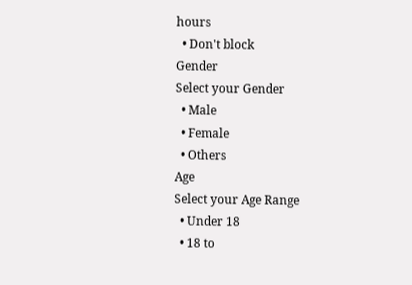hours
  • Don't block
Gender
Select your Gender
  • Male
  • Female
  • Others
Age
Select your Age Range
  • Under 18
  • 18 to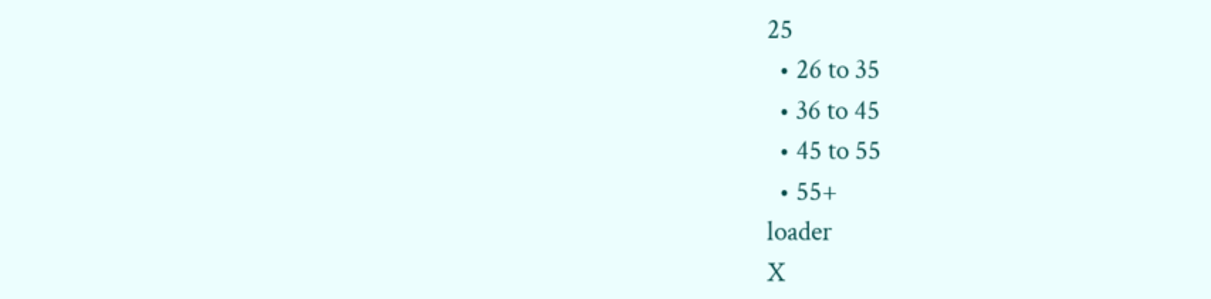25
  • 26 to 35
  • 36 to 45
  • 45 to 55
  • 55+
loader
X